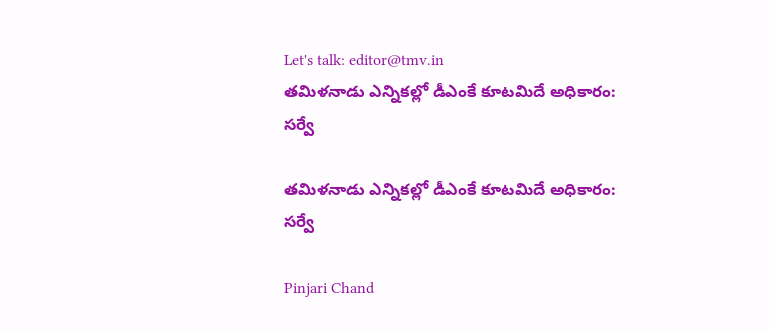Let's talk: editor@tmv.in
తమిళనాడు ఎన్నికల్లో డీఎంకే కూటమిదే అధికారం: సర్వే

తమిళనాడు ఎన్నికల్లో డీఎంకే కూటమిదే అధికారం: సర్వే

Pinjari Chand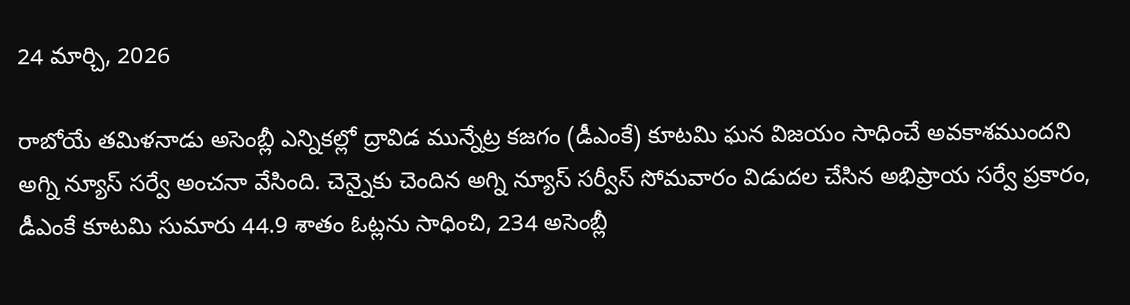24 మార్చి, 2026

రాబోయే తమిళనాడు అసెంబ్లీ ఎన్నికల్లో ద్రావిడ మున్నేట్ర కజగం (డీఎంకే) కూటమి ఘన విజయం సాధించే అవకాశముందని అగ్ని న్యూస్ సర్వే అంచనా వేసింది. చెన్నైకు చెందిన అగ్ని న్యూస్ సర్వీస్ సోమవారం విడుదల చేసిన అభిప్రాయ సర్వే ప్రకారం, డీఎంకే కూటమి సుమారు 44.9 శాతం ఓట్లను సాధించి, 234 అసెంబ్లీ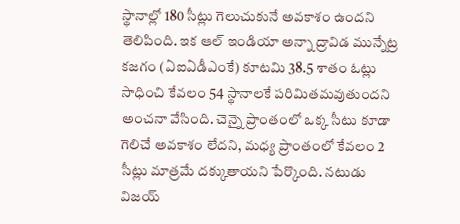స్థానాల్లో 180 సీట్లు గెలుచుకునే అవకాశం ఉందని తెలిపింది. ఇక ఆల్‌ ఇండియా అన్నా ద్రావిడ మున్నేట్ర కజగం (ఏఐఏడీఎంకే) కూటమి 38.5 శాతం ఓట్లు సాధించి కేవలం 54 స్థానాలకే పరిమితమవుతుందని అంచనా వేసింది. చెన్నై ప్రాంతంలో ఒక్క సీటు కూడా గెలిచే అవకాశం లేదని, మధ్య ప్రాంతంలో కేవలం 2 సీట్లు మాత్రమే దక్కుతాయని పేర్కొంది. నటుడు విజయ్‌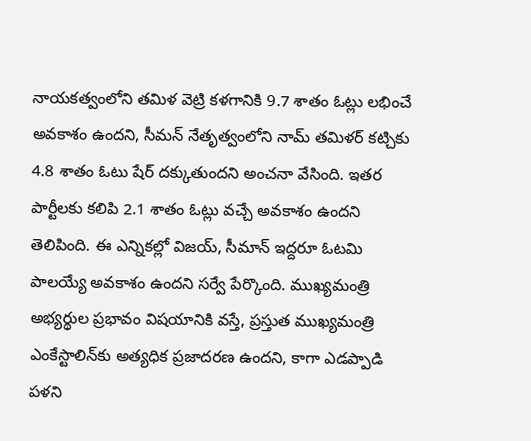నాయకత్వంలోని తమిళ వెట్రి కళగానికి 9.7 శాతం ఓట్లు లభించే అవకాశం ఉందని, సీమన్‌ నేతృత్వంలోని నామ్‌ తమిళర్‌‌ కట్చికు 4.8 శాతం ఓటు షేర్ దక్కుతుందని అంచనా వేసింది. ఇతర పార్టీలకు కలిపి 2.1 శాతం ఓట్లు వచ్చే అవకాశం ఉందని తెలిపింది. ఈ ఎన్నికల్లో విజయ్, సీమాన్ ఇద్దరూ ఓటమి పాలయ్యే అవకాశం ఉందని సర్వే పేర్కొంది. ముఖ్యమంత్రి అభ్యర్థుల ప్రభావం విషయానికి వస్తే, ప్రస్తుత ముఖ్యమంత్రి ఎంకేస్టాలిన్‌కు అత్యధిక ప్రజాదరణ ఉందని, కాగా ఎడప్పాడి పళని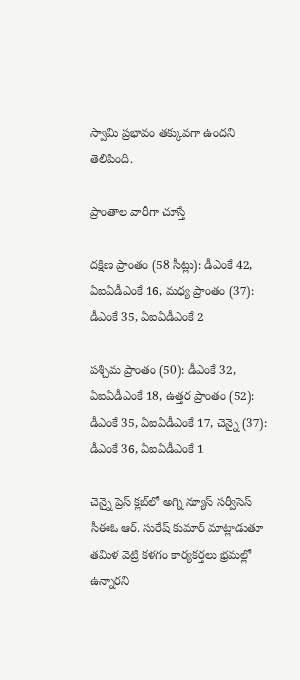స్వామి ప్రభావం తక్కువగా ఉందని తెలిపింది.

ప్రాంతాల వారీగా చూస్తే

దక్షిణ ప్రాంతం (58 సీట్లు): డీఎంకే 42, ఏఐఏడీఎంకే 16, మధ్య ప్రాంతం (37): డీఎంకే 35, ఏఐఏడీఎంకే 2

పశ్చిమ ప్రాంతం (50): డీఎంకే 32, ఏఐఏడీఎంకే 18, ఉత్తర ప్రాంతం (52): డీఎంకే 35, ఏఐఏడీఎంకే 17, చెన్నై (37): డీఎంకే 36, ఏఐఏడీఎంకే 1

చెన్నై ప్రెస్ క్లబ్‌లో అగ్ని న్యూస్ సర్వీసెస్ సీఈఓ ఆర్. సురేష్ కుమార్ మాట్లాడుతూ తమిళ వెట్రి కళగం కార్యకర్తలు భ్రమల్లో ఉన్నారని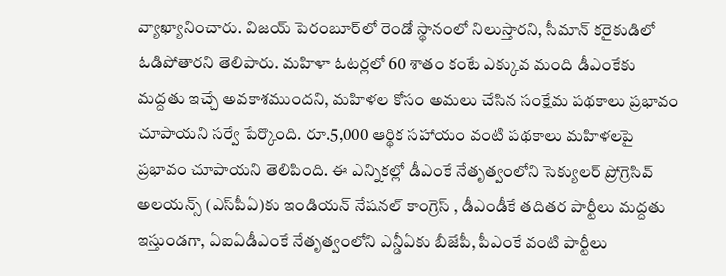వ్యాఖ్యానించారు. విజయ్ పెరంబూర్‌లో రెండో స్థానంలో నిలుస్తారని, సీమాన్ కరైకుడిలో ఓడిపోతారని తెలిపారు. మహిళా ఓటర్లలో 60 శాతం కంటే ఎక్కువ మంది డీఎంకేకు మద్దతు ఇచ్చే అవకాశముందని, మహిళల కోసం అమలు చేసిన సంక్షేమ పథకాలు ప్రభావం చూపాయని సర్వే పేర్కొంది. రూ.5,000 ఆర్థిక సహాయం వంటి పథకాలు మహిళలపై ప్రభావం చూపాయని తెలిపింది. ఈ ఎన్నికల్లో డీఎంకే నేతృత్వంలోని సెక్యులర్ ప్రోగ్రెసివ్ అలయన్స్ (ఎస్‌పీఏ)కు ఇండియన్‌ నేషనల్‌ కాంగ్రెస్‌ , డీఎండీకే తదితర పార్టీలు మద్దతు ఇస్తుండగా, ఏఐఏడీఎంకే నేతృత్వంలోని ఎన్డీఏకు బీజేపీ, పీఎంకే వంటి పార్టీలు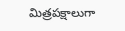మిత్రపక్షాలుగా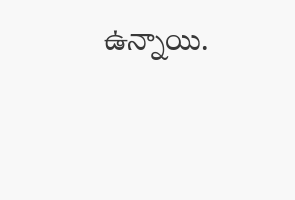ఉన్నాయి.